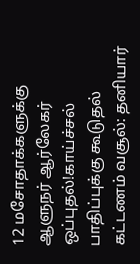12 மசோதாக்களுக்கு ஆளுநர் ஆர்லேகர் ஒப்புதல்!காய்ச்சல் பாதிப்புக்கு கூடுதல் கட்டணம் வசூல்: தனியார்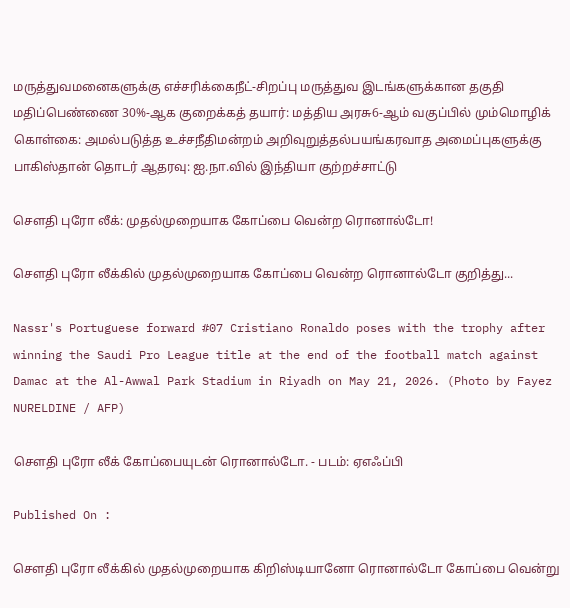மருத்துவமனைகளுக்கு எச்சரிக்கைநீட்-சிறப்பு மருத்துவ இடங்களுக்கான தகுதி மதிப்பெண்ணை 30%-ஆக குறைக்கத் தயார்: மத்திய அரசு6-ஆம் வகுப்பில் மும்மொழிக் கொள்கை: அமல்படுத்த உச்சநீதிமன்றம் அறிவுறுத்தல்பயங்கரவாத அமைப்புகளுக்கு பாகிஸ்தான் தொடர் ஆதரவு: ஐ.நா.வில் இந்தியா குற்றச்சாட்டு

சௌதி புரோ லீக்: முதல்முறையாக கோப்பை வென்ற ரொனால்டோ!

சௌதி புரோ லீக்கில் முதல்முறையாக கோப்பை வென்ற ரொனால்டோ குறித்து...

Nassr's Portuguese forward #07 Cristiano Ronaldo poses with the trophy after winning the Saudi Pro League title at the end of the football match against Damac at the Al-Awwal Park Stadium in Riyadh on May 21, 2026. (Photo by Fayez NURELDINE / AFP)

சௌதி புரோ லீக் கோப்பையுடன் ரொனால்டோ. - படம்: ஏஎஃப்பி

Published On :

சௌதி புரோ லீக்கில் முதல்முறையாக கிறிஸ்டியானோ ரொனால்டோ கோப்பை வென்று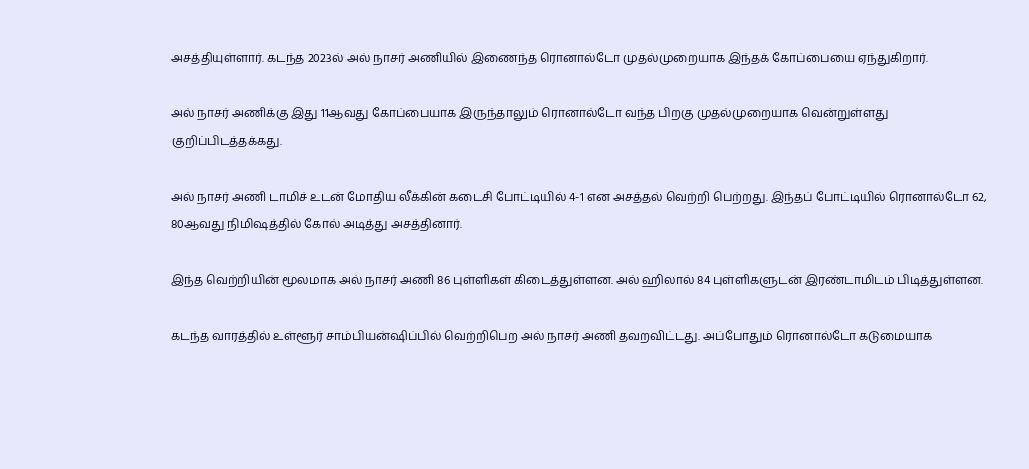அசத்தியுள்ளார். கடந்த 2023ல் அல் நாசர் அணியில் இணைந்த ரொனால்டோ முதல்முறையாக இந்தக் கோப்பையை ஏந்துகிறார்.

அல் நாசர் அணிக்கு இது 11ஆவது கோப்பையாக இருந்தாலும் ரொனால்டோ வந்த பிறகு முதல்முறையாக வென்றுள்ளது குறிப்பிடத்தக்கது.

அல் நாசர் அணி டாமிச் உடன் மோதிய லீக்கின் கடைசி போட்டியில் 4-1 என அசத்தல் வெற்றி பெற்றது. இந்தப் போட்டியில் ரொனால்டோ 62, 80ஆவது நிமிஷத்தில் கோல் அடித்து அசத்தினார்.

இந்த வெற்றியின் மூலமாக அல் நாசர் அணி 86 புள்ளிகள் கிடைத்துள்ளன. அல் ஹிலால் 84 புள்ளிகளுடன் இரண்டாமிடம் பிடித்துள்ளன.

கடந்த வாரத்தில் உள்ளூர் சாம்பியன்ஷிப்பில் வெற்றிபெற அல் நாசர் அணி தவறவிட்டது. அப்போதும் ரொனால்டோ கடுமையாக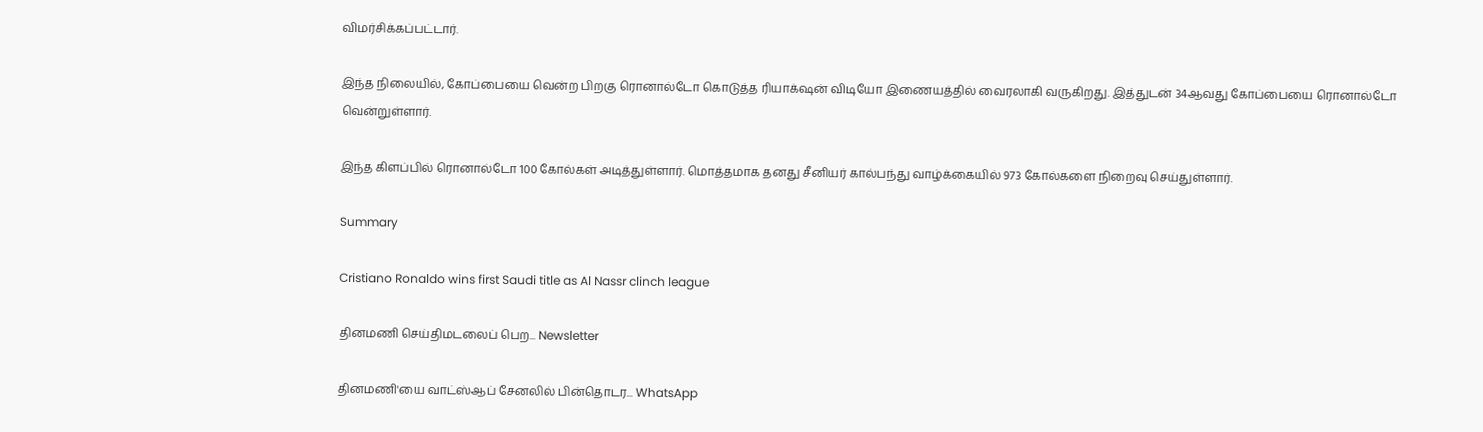விமர்சிக்கப்பட்டார்.

இந்த நிலையில், கோப்பையை வென்ற பிறகு ரொனால்டோ கொடுத்த ரியாக்‌ஷன் விடியோ இணையத்தில் வைரலாகி வருகிறது. இத்துடன் 34ஆவது கோப்பையை ரொனால்டோ வென்றுள்ளார்.

இந்த கிளப்பில் ரொனால்டோ 100 கோல்கள் அடித்துள்ளார். மொத்தமாக தனது சீனியர் கால்பந்து வாழ்க்கையில் 973 கோல்களை நிறைவு செய்துள்ளார்.

Summary

Cristiano Ronaldo wins first Saudi title as Al Nassr clinch league

தினமணி செய்திமடலைப் பெற... Newsletter

தினமணி'யை வாட்ஸ்ஆப் சேனலில் பின்தொடர... WhatsApp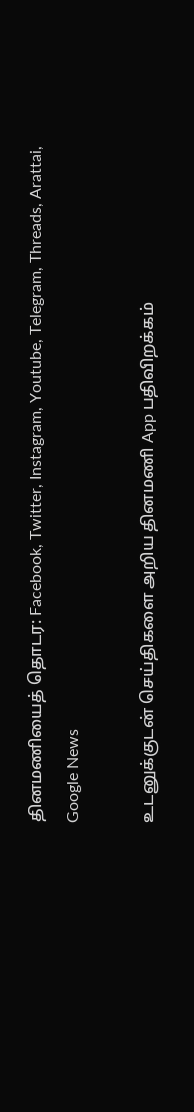தினமணியைத் தொடர: Facebook, Twitter, Instagram, Youtube, Telegram, Threads, Arattai, Google News

உடனுக்குடன் செய்திகளை அறிய தினமணி App பதிவிறக்கம்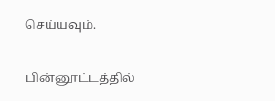செய்யவும்.

பின்னூட்டத்தில்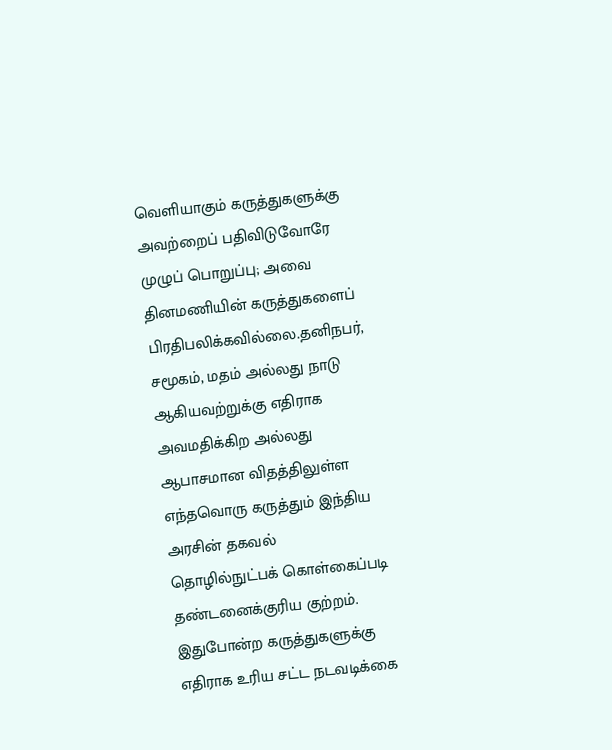வெளியாகும் கருத்துகளுக்கு அவற்றைப் பதிவிடுவோரே முழுப் பொறுப்பு; அவை தினமணியின் கருத்துகளைப் பிரதிபலிக்கவில்லை.தனிநபர், சமூகம், மதம் அல்லது நாடு ஆகியவற்றுக்கு எதிராக அவமதிக்கிற அல்லது ஆபாசமான விதத்திலுள்ள எந்தவொரு கருத்தும் இந்திய அரசின் தகவல் தொழில்நுட்பக் கொள்கைப்படி தண்டனைக்குரிய குற்றம். இதுபோன்ற கருத்துகளுக்கு எதிராக உரிய சட்ட நடவடிக்கை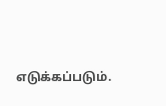எடுக்கப்படும்.